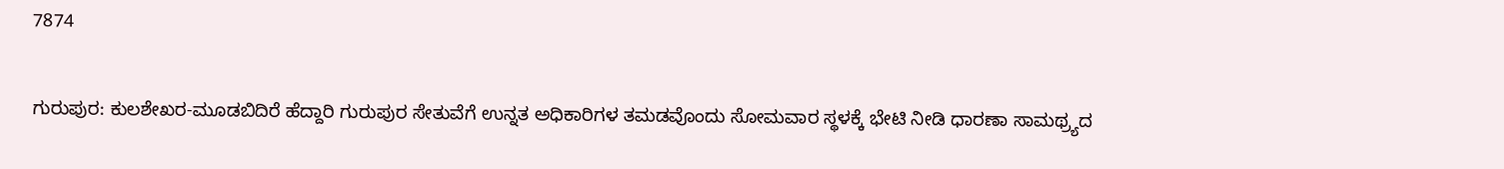7874

ಗುರುಪುರ: ಕುಲಶೇಖರ-ಮೂಡಬಿದಿರೆ ಹೆದ್ದಾರಿ ಗುರುಪುರ ಸೇತುವೆಗೆ ಉನ್ನತ ಅಧಿಕಾರಿಗಳ ತಮಡವೊಂದು ಸೋಮವಾರ ಸ್ಥಳಕ್ಕೆ ಭೇಟಿ ನೀಡಿ ಧಾರಣಾ ಸಾಮಥ್ರ್ಯದ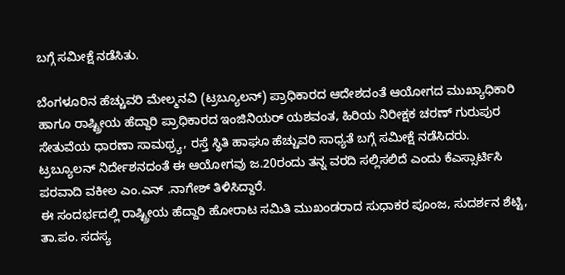ಬಗ್ಗೆ ಸಮೀಕ್ಷೆ ನಡೆಸಿತು.

ಬೆಂಗಳೂರಿನ ಹೆಚ್ಚುವರಿ ಮೇಲ್ಮನವಿ (ಟ್ರಬ್ಯೂಲನ್) ಪ್ರಾಧಿಕಾರದ ಆದೇಶದಂತೆ ಆಯೋಗದ ಮುಖ್ಯಾಧಿಕಾರಿ ಹಾಗೂ ರಾಷ್ಟ್ರೀಯ ಹೆದ್ದಾರಿ ಪ್ರಾಧಿಕಾರದ ಇಂಜಿನಿಯರ್ ಯಶವಂತ, ಹಿರಿಯ ನಿರೀಕ್ಷಕ ಚರಣ್ ಗುರುಪುರ ಸೇತುವೆಯ ಧಾರಣಾ ಸಾಮಥ್ರ್ಯ, ರಸ್ತೆ ಸ್ಥಿತಿ ಹಾಘೂ ಹೆಚ್ಚುವರಿ ಸಾಧ್ಯತೆ ಬಗ್ಗೆ ಸಮೀಕ್ಷೆ ನಡೆಸಿದರು.
ಟ್ರಬ್ಯೂಲನ್ ನಿರ್ದೇಶನದಂತೆ ಈ ಆಯೋಗವು ಜ.20ರಂದು ತನ್ನ ವರದಿ ಸಲ್ಲಿಸಲಿದೆ ಎಂದು ಕೆಎಸ್ಸಾರ್ಟಿಸಿ ಪರವಾದಿ ವಕೀಲ ಎಂ.ಎನ್ .ನಾಗೇಶ್ ತಿಳಿಸಿದ್ದಾರೆ.
ಈ ಸಂದರ್ಭದಲ್ಲಿ ರಾಷ್ಟ್ರೀಯ ಹೆದ್ದಾರಿ ಹೋರಾಟ ಸಮಿತಿ ಮುಖಂಡರಾದ ಸುಧಾಕರ ಪೂಂಜ, ಸುದರ್ಶನ ಶೆಟ್ಟಿ, ತಾ.ಪಂ. ಸದಸ್ಯ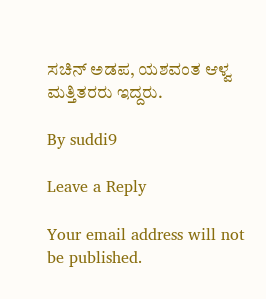ಸಚಿನ್ ಅಡಪ, ಯಶವಂತ ಆಳ್ವ ಮತ್ತಿತರರು ಇದ್ದರು.

By suddi9

Leave a Reply

Your email address will not be published.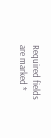Required fields are marked *